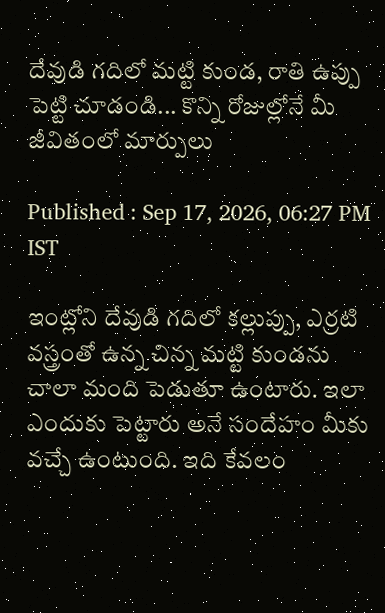దేవుడి గదిలో మట్టి కుండ, రాతి ఉప్పు పెట్టి చూడండి... కొన్ని రోజుల్లోనే మీ జీవితంలో మార్పులు

Published : Sep 17, 2026, 06:27 PM IST

ఇంట్లోని దేవుడి గదిలో కల్లుప్పు, ఎర్రటి వస్త్రంతో ఉన్న చిన్న మట్టి కుండను చాలా మంది పెడుతూ ఉంటారు. ఇలా ఎందుకు పెట్టారు అనే సందేహం మీకు వచ్చే ఉంటుంది. ఇది కేవలం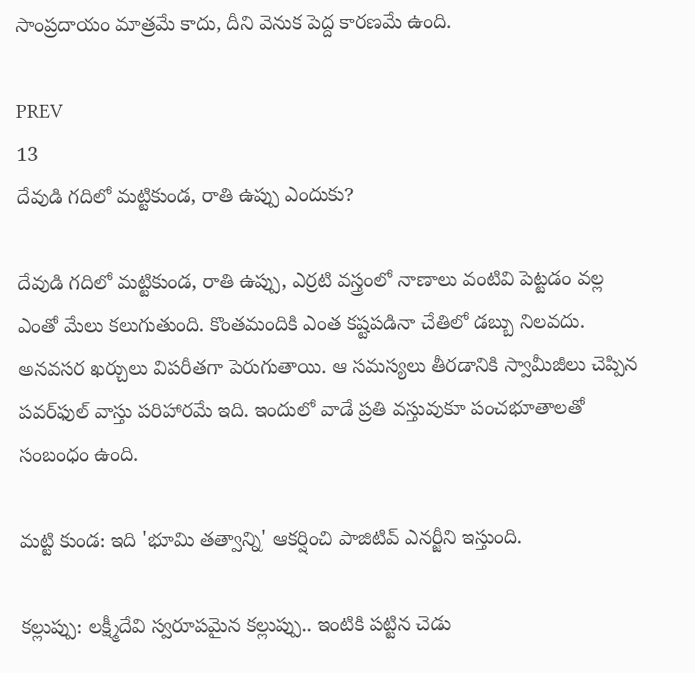సాంప్రదాయం మాత్రమే కాదు, దీని వెనుక పెద్ద కారణమే ఉంది.

PREV
13
దేవుడి గదిలో మట్టికుండ, రాతి ఉప్పు ఎందుకు?

దేవుడి గదిలో మట్టికుండ, రాతి ఉప్పు, ఎర్రటి వస్త్రంలో నాణాలు వంటివి పెట్టడం వల్ల ఎంతో మేలు కలుగుతుంది. కొంతమందికి ఎంత కష్టపడినా చేతిలో డబ్బు నిలవదు. అనవసర ఖర్చులు విపరీతగా పెరుగుతాయి. ఆ సమస్యలు తీరడానికి స్వామీజీలు చెప్పిన పవర్‌ఫుల్ వాస్తు పరిహారమే ఇది. ఇందులో వాడే ప్రతి వస్తువుకూ పంచభూతాలతో సంబంధం ఉంది.

మట్టి కుండ: ఇది 'భూమి తత్వాన్ని' ఆకర్షించి పాజిటివ్ ఎనర్జీని ఇస్తుంది.

కల్లుప్పు: లక్ష్మీదేవి స్వరూపమైన కల్లుప్పు.. ఇంటికి పట్టిన చెడు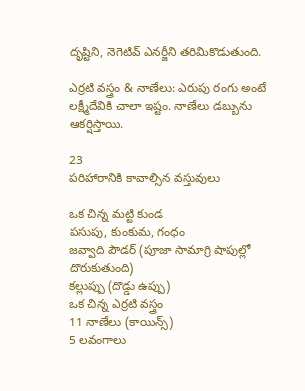దృష్టిని, నెగెటివ్ ఎనర్జీని తరిమికొడుతుంది.

ఎర్రటి వస్త్రం & నాణేలు: ఎరుపు రంగు అంటే లక్ష్మీదేవికి చాలా ఇష్టం. నాణేలు డబ్బును ఆకర్షిస్తాయి.

23
పరిహారానికి కావాల్సిన వస్తువులు

ఒక చిన్న మట్టి కుండ
పసుపు, కుంకుమ, గంధం
జవ్వాది పౌడర్ (పూజా సామాగ్రి షాపుల్లో దొరుకుతుంది)
కల్లుప్పు (దొడ్డు ఉప్పు)
ఒక చిన్న ఎర్రటి వస్త్రం
11 నాణేలు (కాయిన్స్)
5 లవంగాలు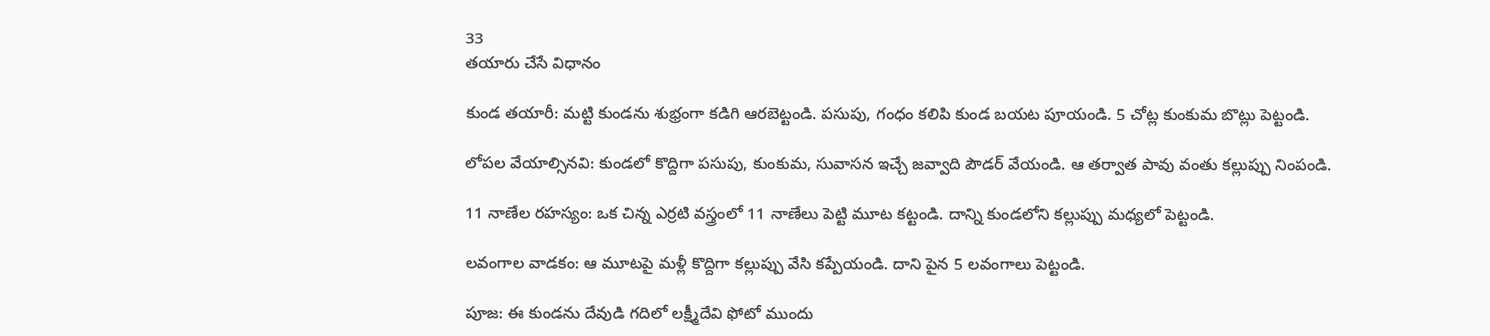33
తయారు చేసే విధానం

కుండ తయారీ: మట్టి కుండను శుభ్రంగా కడిగి ఆరబెట్టండి. పసుపు, గంధం కలిపి కుండ బయట పూయండి. 5 చోట్ల కుంకుమ బొట్లు పెట్టండి.

లోపల వేయాల్సినవి: కుండలో కొద్దిగా పసుపు, కుంకుమ, సువాసన ఇచ్చే జవ్వాది పౌడర్ వేయండి. ఆ తర్వాత పావు వంతు కల్లుప్పు నింపండి.

11 నాణేల రహస్యం: ఒక చిన్న ఎర్రటి వస్త్రంలో 11 నాణేలు పెట్టి మూట కట్టండి. దాన్ని కుండలోని కల్లుప్పు మధ్యలో పెట్టండి.

లవంగాల వాడకం: ఆ మూటపై మళ్లీ కొద్దిగా కల్లుప్పు వేసి కప్పేయండి. దాని పైన 5 లవంగాలు పెట్టండి.

పూజ: ఈ కుండను దేవుడి గదిలో లక్ష్మీదేవి ఫోటో ముందు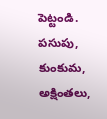పెట్టండి. పసుపు, కుంకుమ, అక్షింతలు,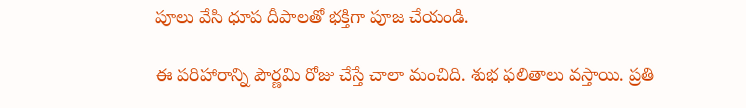పూలు వేసి ధూప దీపాలతో భక్తిగా పూజ చేయండి.

ఈ పరిహారాన్ని పౌర్ణమి రోజు చేస్తే చాలా మంచిది. శుభ ఫలితాలు వస్తాయి. ప్రతి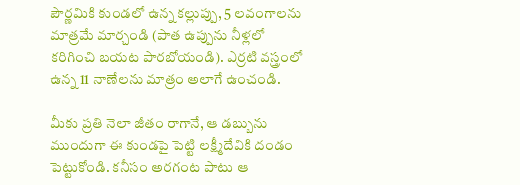పౌర్ణమికి కుండలో ఉన్న కల్లుప్పు, 5 లవంగాలను మాత్రమే మార్చండి (పాత ఉప్పును నీళ్లలో కరిగించి బయట పారబోయండి). ఎర్రటి వస్త్రంలో ఉన్న 11 నాణేలను మాత్రం అలాగే ఉంచండి.

మీకు ప్రతి నెలా జీతం రాగానే, ఆ డబ్బును ముందుగా ఈ కుండపై పెట్టి లక్ష్మీదేవికి దండం పెట్టుకోండి. కనీసం అరగంట పాటు ఆ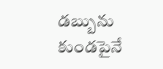డబ్బును కుండపైనే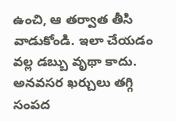ఉంచి, ఆ తర్వాత తీసి వాడుకోండి. ఇలా చేయడం వల్ల డబ్బు వృథా కాదు. అనవసర ఖర్చులు తగ్గి సంపద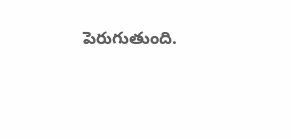పెరుగుతుంది.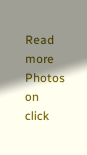Read more Photos on
click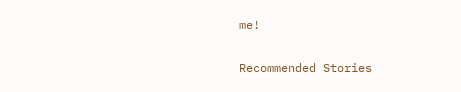me!

Recommended Stories